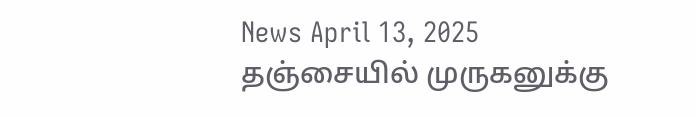News April 13, 2025
தஞ்சையில் முருகனுக்கு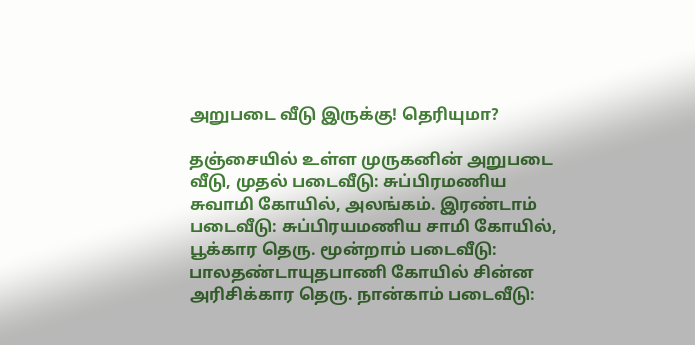அறுபடை வீடு இருக்கு! தெரியுமா?

தஞ்சையில் உள்ள முருகனின் அறுபடை வீடு, முதல் படைவீடு: சுப்பிரமணிய சுவாமி கோயில், அலங்கம். இரண்டாம் படைவீடு: சுப்பிரயமணிய சாமி கோயில், பூக்கார தெரு. மூன்றாம் படைவீடு: பாலதண்டாயுதபாணி கோயில் சின்ன அரிசிக்கார தெரு. நான்காம் படைவீடு: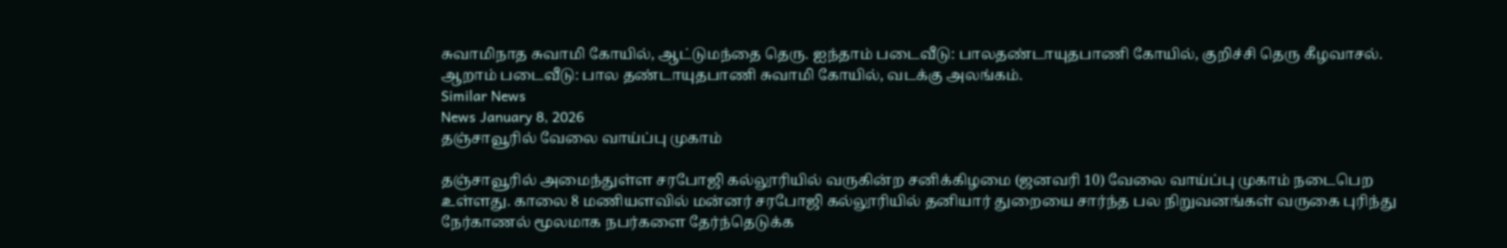சுவாமிநாத சுவாமி கோயில், ஆட்டுமந்தை தெரு. ஐந்தாம் படைவீடு: பாலதண்டாயுதபாணி கோயில், குறிச்சி தெரு கீழவாசல். ஆறாம் படைவீடு: பால தண்டாயுதபாணி சுவாமி கோயில், வடக்கு அலங்கம்.
Similar News
News January 8, 2026
தஞ்சாவூரில் வேலை வாய்ப்பு முகாம்

தஞ்சாவூரில் அமைந்துள்ள சரபோஜி கல்லூரியில் வருகின்ற சனிக்கிழமை (ஜனவரி 10) வேலை வாய்ப்பு முகாம் நடைபெற உள்ளது. காலை 8 மணியளவில் மன்னர் சரபோஜி கல்லூரியில் தனியார் துறையை சார்ந்த பல நிறுவனங்கள் வருகை புரிந்து நேர்காணல் மூலமாக நபர்களை தேர்ந்தெடுக்க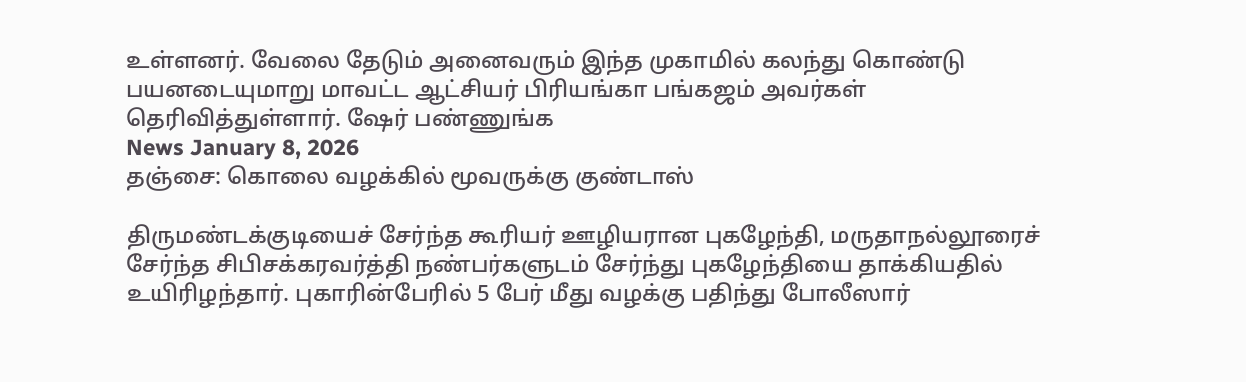உள்ளனர். வேலை தேடும் அனைவரும் இந்த முகாமில் கலந்து கொண்டு பயனடையுமாறு மாவட்ட ஆட்சியர் பிரியங்கா பங்கஜம் அவர்கள் தெரிவித்துள்ளார். ஷேர் பண்ணுங்க
News January 8, 2026
தஞ்சை: கொலை வழக்கில் மூவருக்கு குண்டாஸ்

திருமண்டக்குடியைச் சேர்ந்த கூரியர் ஊழியரான புகழேந்தி, மருதாநல்லூரைச் சேர்ந்த சிபிசக்கரவர்த்தி நண்பர்களுடம் சேர்ந்து புகழேந்தியை தாக்கியதில் உயிரிழந்தார். புகாரின்பேரில் 5 பேர் மீது வழக்கு பதிந்து போலீஸார்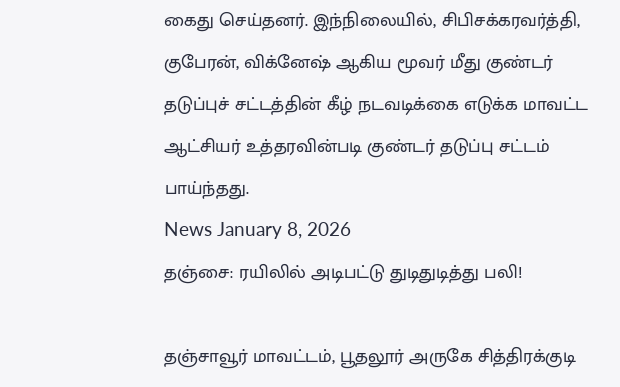கைது செய்தனர். இந்நிலையில், சிபிசக்கரவர்த்தி, குபேரன், விக்னேஷ் ஆகிய மூவர் மீது குண்டர் தடுப்புச் சட்டத்தின் கீழ் நடவடிக்கை எடுக்க மாவட்ட ஆட்சியர் உத்தரவின்படி குண்டர் தடுப்பு சட்டம் பாய்ந்தது.
News January 8, 2026
தஞ்சை: ரயிலில் அடிபட்டு துடிதுடித்து பலி!

தஞ்சாவூர் மாவட்டம், பூதலூர் அருகே சித்திரக்குடி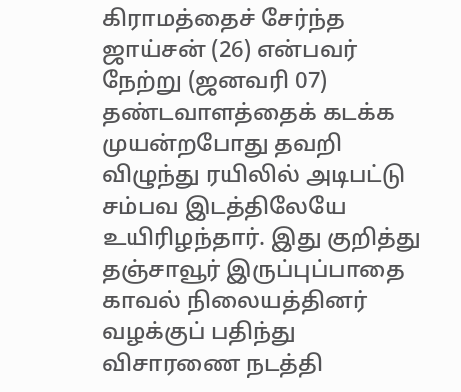கிராமத்தைச் சேர்ந்த ஜாய்சன் (26) என்பவர் நேற்று (ஜனவரி 07) தண்டவாளத்தைக் கடக்க முயன்றபோது தவறி விழுந்து ரயிலில் அடிபட்டு சம்பவ இடத்திலேயே உயிரிழந்தார். இது குறித்து தஞ்சாவூர் இருப்புப்பாதை காவல் நிலையத்தினர் வழக்குப் பதிந்து விசாரணை நடத்தி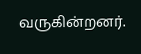வருகின்றனர்.